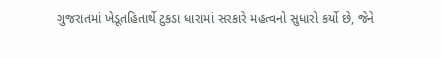ગુજરાતમાં ખેડૂતહિતાર્થે ટુકડા ધારામાં સરકારે મહત્વનો સુધારો કર્યો છે, જેને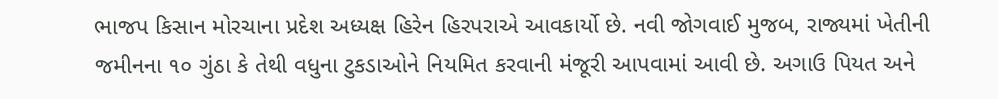ભાજપ કિસાન મોરચાના પ્રદેશ અધ્યક્ષ હિરેન હિરપરાએ આવકાર્યો છે. નવી જોગવાઈ મુજબ, રાજ્યમાં ખેતીની જમીનના ૧૦ ગુંઠા કે તેથી વધુના ટુકડાઓને નિયમિત કરવાની મંજૂરી આપવામાં આવી છે. અગાઉ પિયત અને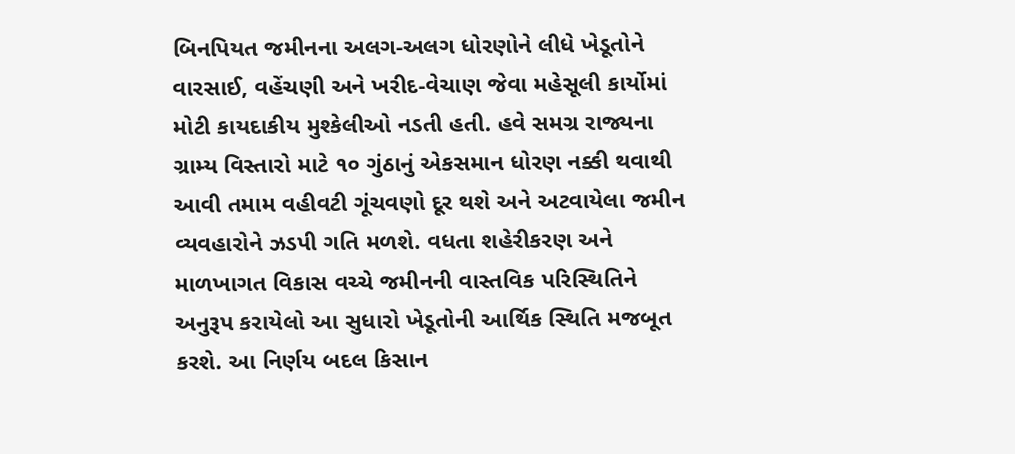બિનપિયત જમીનના અલગ-અલગ ધોરણોને લીધે ખેડૂતોને વારસાઈ, વહેંચણી અને ખરીદ-વેચાણ જેવા મહેસૂલી કાર્યોમાં મોટી કાયદાકીય મુશ્કેલીઓ નડતી હતી. હવે સમગ્ર રાજ્યના ગ્રામ્ય વિસ્તારો માટે ૧૦ ગુંઠાનું એકસમાન ધોરણ નક્કી થવાથી આવી તમામ વહીવટી ગૂંચવણો દૂર થશે અને અટવાયેલા જમીન વ્યવહારોને ઝડપી ગતિ મળશે. વધતા શહેરીકરણ અને માળખાગત વિકાસ વચ્ચે જમીનની વાસ્તવિક પરિસ્થિતિને અનુરૂપ કરાયેલો આ સુધારો ખેડૂતોની આર્થિક સ્થિતિ મજબૂત કરશે. આ નિર્ણય બદલ કિસાન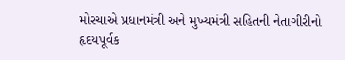મોરચાએ પ્રધાનમંત્રી અને મુખ્યમંત્રી સહિતની નેતાગીરીનો હૃદયપૂર્વક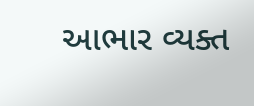આભાર વ્યક્ત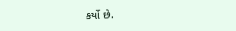કર્યો છે.